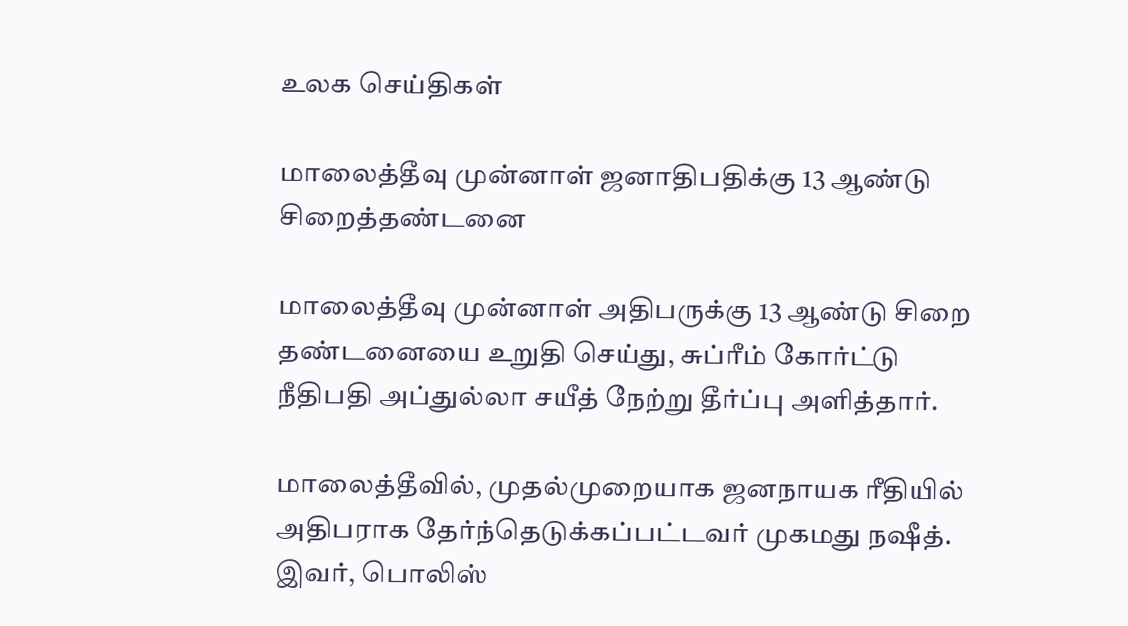உலக செய்திகள்

மாலைத்தீவு முன்னாள் ஜனாதிபதிக்கு 13 ஆண்டு சிறைத்தண்டனை

மாலைத்தீவு முன்னாள் அதிபருக்கு 13 ஆண்டு சிறை தண்டனையை உறுதி செய்து, சுப்ரீம் கோர்ட்டு நீதிபதி அப்துல்லா சயீத் நேற்று தீர்ப்பு அளித்தார்.

மாலைத்தீவில், முதல்முறையாக ஜனநாயக ரீதியில் அதிபராக தேர்ந்தெடுக்கப்பட்டவர் முகமது நஷீத். இவர், பொலிஸ்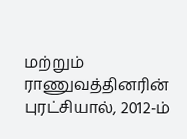மற்றும் ராணுவத்தினரின் புரட்சியால், 2012-ம்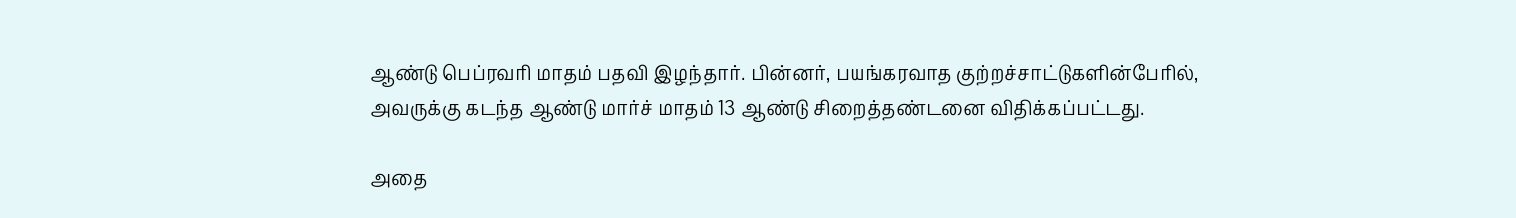ஆண்டு பெப்ரவரி மாதம் பதவி இழந்தார். பின்னர், பயங்கரவாத குற்றச்சாட்டுகளின்பேரில், அவருக்கு கடந்த ஆண்டு மார்ச் மாதம் 13 ஆண்டு சிறைத்தண்டனை விதிக்கப்பட்டது.

அதை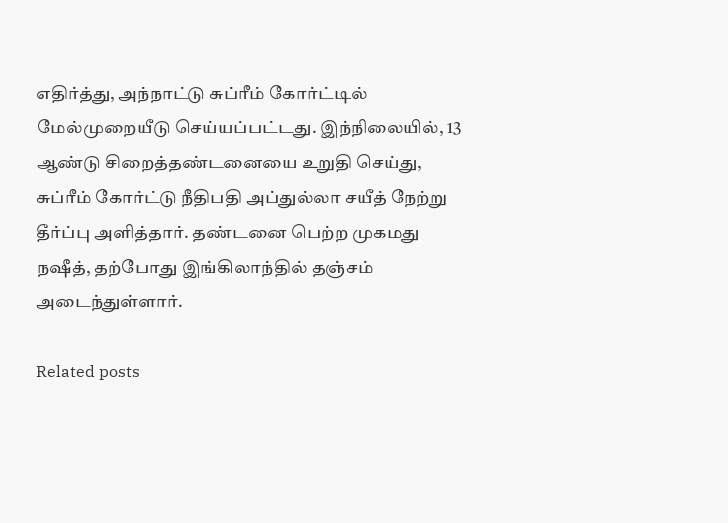எதிர்த்து, அந்நாட்டு சுப்ரீம் கோர்ட்டில் மேல்முறையீடு செய்யப்பட்டது. இந்நிலையில், 13 ஆண்டு சிறைத்தண்டனையை உறுதி செய்து, சுப்ரீம் கோர்ட்டு நீதிபதி அப்துல்லா சயீத் நேற்று தீர்ப்பு அளித்தார். தண்டனை பெற்ற முகமது நஷீத், தற்போது இங்கிலாந்தில் தஞ்சம் அடைந்துள்ளார்.

Related posts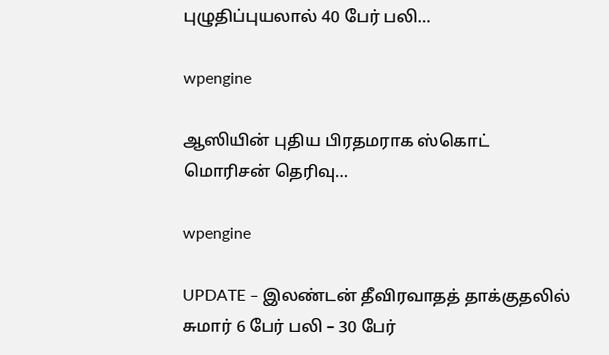புழுதிப்புயலால் 40 பேர் பலி…

wpengine

ஆஸியின் புதிய பிரதமராக ஸ்கொட் மொரிசன் தெரிவு…

wpengine

UPDATE – இலண்டன் தீவிரவாதத் தாக்குதலில் சுமார் 6 பேர் பலி – 30 பேர்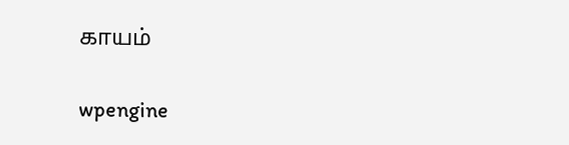காயம்

wpengine